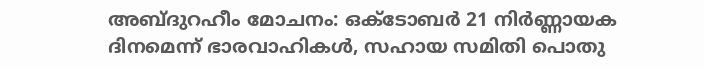അബ്ദുറഹീം മോചനം: ഒക്ടോബര്‍ 21 നിര്‍ണ്ണായക ദിനമെന്ന് ഭാരവാഹികള്‍, സഹായ സമിതി പൊതു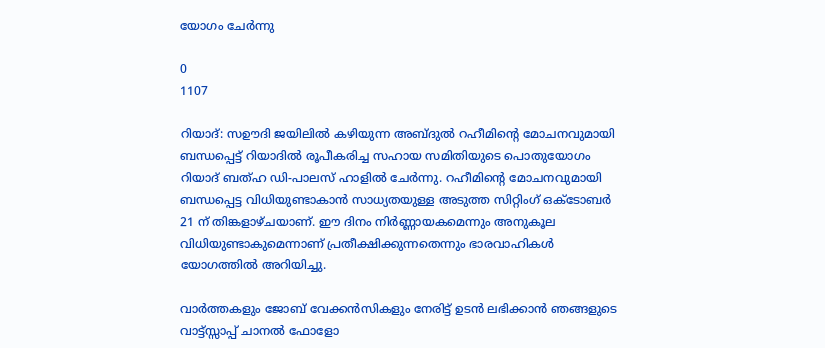യോഗം ചേര്‍ന്നു

0
1107

റിയാദ്: സഊദി ജയിലില്‍ കഴിയുന്ന അബ്ദുല്‍ റഹീമിന്റെ മോചനവുമായി ബന്ധപ്പെട്ട് റിയാദില്‍ രൂപീകരിച്ച സഹായ സമിതിയുടെ പൊതുയോഗം റിയാദ് ബത്ഹ ഡി-പാലസ് ഹാളില്‍ ചേര്‍ന്നു. റഹീമിന്റെ മോചനവുമായി ബന്ധപ്പെട്ട വിധിയുണ്ടാകാന്‍ സാധ്യതയുള്ള അടുത്ത സിറ്റിംഗ് ഒക്ടോബര്‍ 21 ന് തിങ്കളാഴ്ചയാണ്. ഈ ദിനം നിര്‍ണ്ണായകമെന്നും അനുകൂല വിധിയുണ്ടാകുമെന്നാണ് പ്രതീക്ഷിക്കുന്നതെന്നും ഭാരവാഹികള്‍ യോഗത്തില്‍ അറിയിച്ചു.

വാർത്തകളും ജോബ് വേക്കൻസികളും നേരിട്ട് ഉടൻ ലഭിക്കാൻ ഞങ്ങളുടെ വാട്ട്സ്സാപ്പ് ചാനൽ ഫോളോ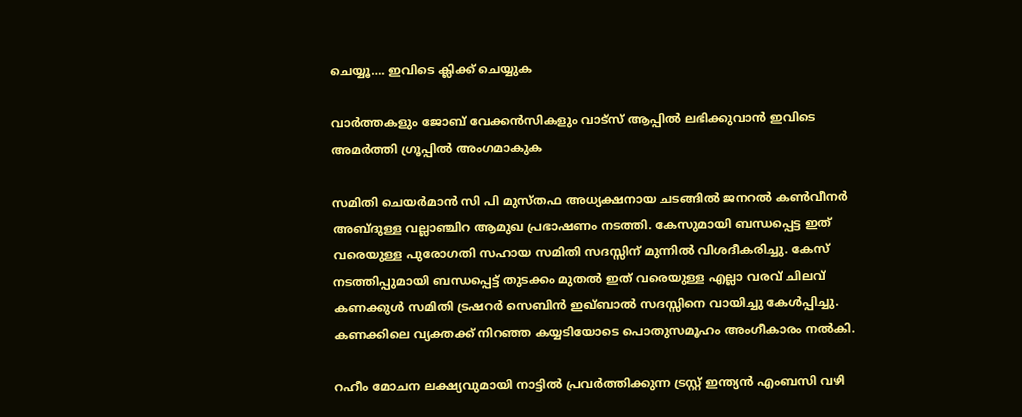ചെയ്യൂ…. ഇവിടെ ക്ലിക്ക് ചെയ്യുക

വാർത്തകളും ജോബ് വേക്കൻസികളും വാട്സ് ആപ്പിൽ ലഭിക്കുവാൻ ഇവിടെ അമർത്തി ഗ്രൂപ്പിൽ അംഗമാകുക

സമിതി ചെയര്‍മാന്‍ സി പി മുസ്തഫ അധ്യക്ഷനായ ചടങ്ങില്‍ ജനറല്‍ കണ്‍വീനര്‍ അബ്ദുള്ള വല്ലാഞ്ചിറ ആമുഖ പ്രഭാഷണം നടത്തി. കേസുമായി ബന്ധപ്പെട്ട ഇത് വരെയുള്ള പുരോഗതി സഹായ സമിതി സദസ്സിന് മുന്നില്‍ വിശദീകരിച്ചു. കേസ് നടത്തിപ്പുമായി ബന്ധപ്പെട്ട് തുടക്കം മുതല്‍ ഇത് വരെയുള്ള എല്ലാ വരവ് ചിലവ് കണക്കുള്‍ സമിതി ട്രഷറര്‍ സെബിന്‍ ഇഖ്ബാല്‍ സദസ്സിനെ വായിച്ചു കേള്‍പ്പിച്ചു. കണക്കിലെ വ്യക്തക്ക് നിറഞ്ഞ കയ്യടിയോടെ പൊതുസമൂഹം അംഗീകാരം നല്‍കി.

റഹീം മോചന ലക്ഷ്യവുമായി നാട്ടില്‍ പ്രവര്‍ത്തിക്കുന്ന ട്രസ്റ്റ് ഇന്ത്യന്‍ എംബസി വഴി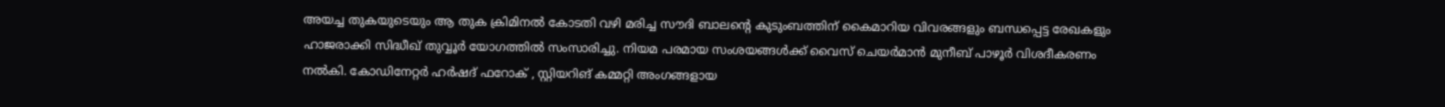അയച്ച തുകയുടെയും ആ തുക ക്രിമിനല്‍ കോടതി വഴി മരിച്ച സൗദി ബാലന്റെ കുടുംബത്തിന് കൈമാറിയ വിവരങ്ങളും ബന്ധപ്പെട്ട രേഖകളും ഹാജരാക്കി സിദ്ധീഖ് തുവ്വൂര്‍ യോഗത്തില്‍ സംസാരിച്ചു. നിയമ പരമായ സംശയങ്ങള്‍ക്ക് വൈസ് ചെയര്‍മാന്‍ മുനീബ് പാഴൂര്‍ വിശദീകരണം നല്‍കി. കോഡിനേറ്റര്‍ ഹര്‍ഷദ് ഫറോക് , സ്റ്റിയറിങ് കമ്മറ്റി അംഗങ്ങളായ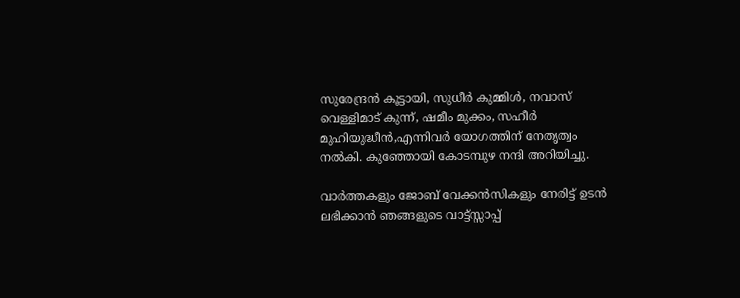സുരേന്ദ്രന്‍ കൂട്ടായി, സുധീര്‍ കുമ്മിള്‍, നവാസ് വെള്ളിമാട് കുന്ന്, ഷമീം മുക്കം, സഹീര്‍ മുഹിയുദ്ധീന്‍,എന്നിവര്‍ യോഗത്തിന് നേതൃത്വം നല്‍കി. കുഞ്ഞോയി കോടമ്പുഴ നന്ദി അറിയിച്ചു.

വാർത്തകളും ജോബ് വേക്കൻസികളും നേരിട്ട് ഉടൻ ലഭിക്കാൻ ഞങ്ങളുടെ വാട്ട്സ്സാപ്പ്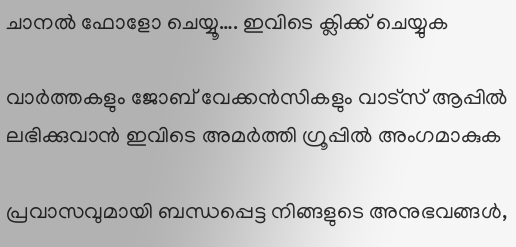ചാനൽ ഫോളോ ചെയ്യൂ…. ഇവിടെ ക്ലിക്ക് ചെയ്യുക

വാർത്തകളും ജോബ് വേക്കൻസികളും വാട്സ് ആപ്പിൽ ലഭിക്കുവാൻ ഇവിടെ അമർത്തി ഗ്രൂപ്പിൽ അംഗമാകുക

പ്രവാസവുമായി ബന്ധപ്പെട്ട നിങ്ങളുടെ അനുഭവങ്ങൾ,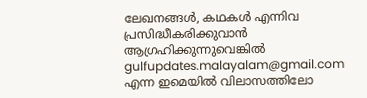ലേഖനങ്ങൾ, കഥകൾ എന്നിവ പ്രസിദ്ധീകരിക്കുവാൻ ആഗ്രഹിക്കുന്നുവെങ്കിൽ gulfupdates.malayalam@gmail.com എന്ന ഇമെയിൽ വിലാസത്തിലോ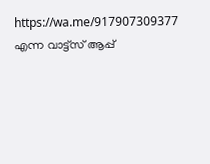https://wa.me/917907309377 എന്ന വാട്ട്സ് ആപ്പ്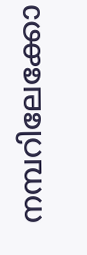നമ്പറിലേക്കോ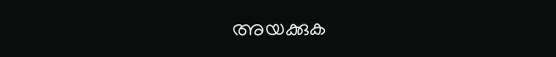അയക്കുക